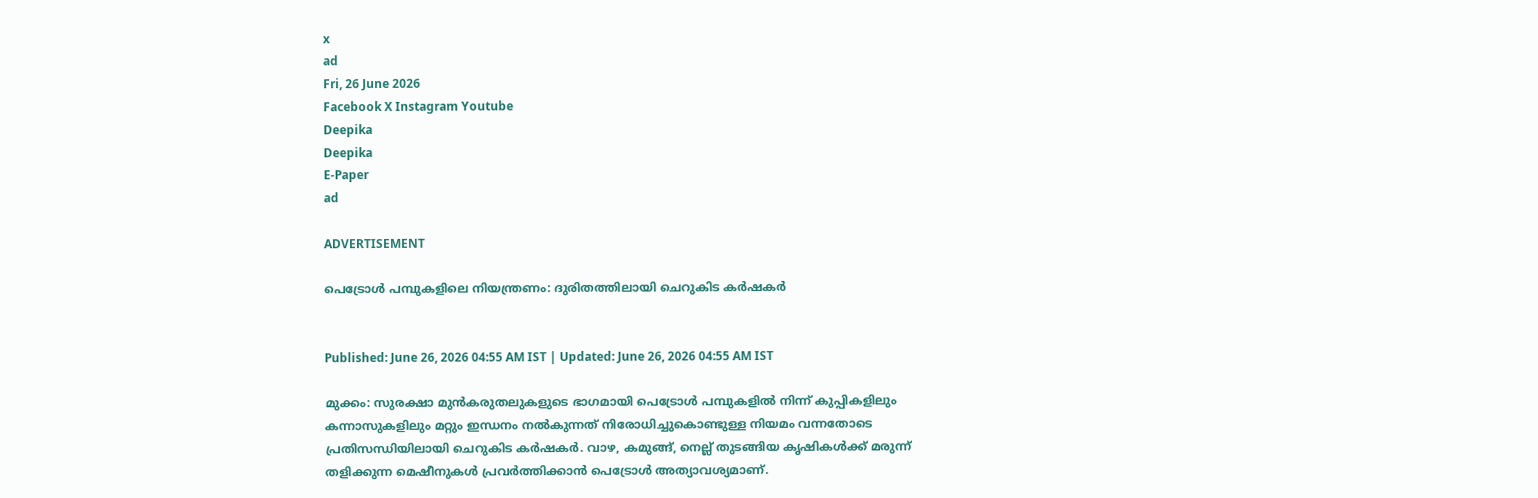x
ad
Fri, 26 June 2026
Facebook X Instagram Youtube
Deepika
Deepika
E-Paper
ad

ADVERTISEMENT

പെട്രോൾ പമ്പുകളിലെ നിയന്ത്രണം: ദുരിതത്തിലായി ചെറുകിട കർഷകർ


Published: June 26, 2026 04:55 AM IST | Updated: June 26, 2026 04:55 AM IST

മുക്കം: സുരക്ഷാ മുൻകരുതലുകളുടെ ഭാഗമായി പെട്രോൾ പമ്പുകളിൽ നിന്ന് കുപ്പികളിലും കന്നാസുകളിലും മറ്റും ഇന്ധനം നൽകുന്നത് നിരോധിച്ചുകൊണ്ടുള്ള നിയമം വന്നതോടെ പ്രതിസന്ധിയിലായി ചെറുകിട കർഷകർ. വാഴ, കമുങ്ങ്, നെല്ല് തുടങ്ങിയ കൃഷികൾക്ക് മരുന്ന് തളിക്കുന്ന മെഷീനുകൾ പ്രവർത്തിക്കാൻ പെട്രോൾ അത്യാവശ്യമാണ്.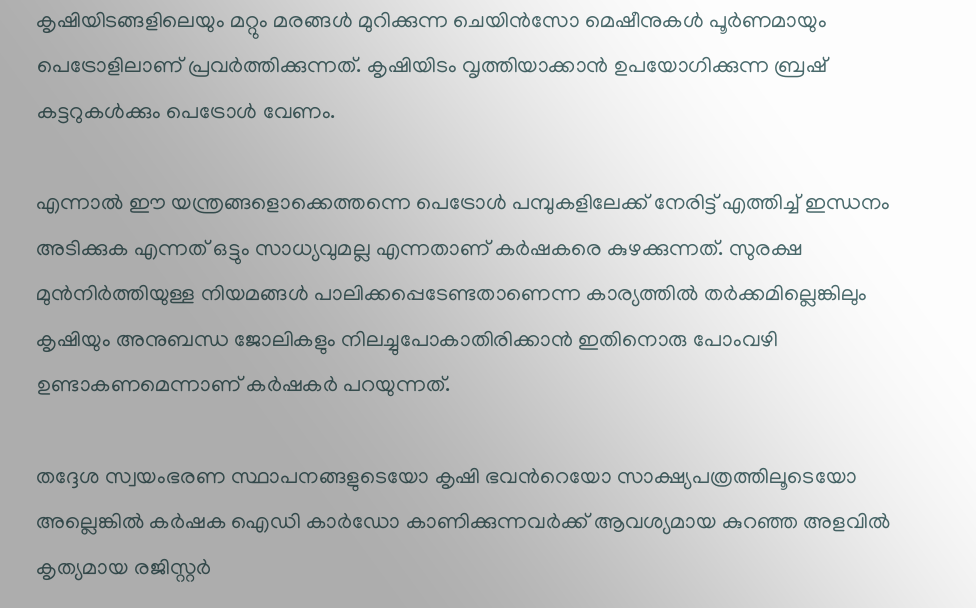കൃഷിയിടങ്ങളിലെയും മറ്റും മരങ്ങൾ മുറിക്കുന്ന ചെയിൻസോ മെഷീനുകൾ പൂർണമായും പെട്രോളിലാണ് പ്രവർത്തിക്കുന്നത്. കൃഷിയിടം വൃത്തിയാക്കാൻ ഉപയോഗിക്കുന്ന ബ്രഷ് കട്ടറുകൾക്കും പെട്രോൾ വേണം.

എന്നാൽ ഈ യന്ത്രങ്ങളൊക്കെത്തന്നെ പെട്രോൾ പമ്പുകളിലേക്ക് നേരിട്ട് എത്തിച്ച് ഇന്ധനം അടിക്കുക എന്നത് ഒട്ടും സാധ്യവുമല്ല എന്നതാണ് കർഷകരെ കുഴക്കുന്നത്. സുരക്ഷ മുൻനിർത്തിയുള്ള നിയമങ്ങൾ പാലിക്കപ്പെടേണ്ടതാണെന്ന കാര്യത്തിൽ തർക്കമില്ലെങ്കിലും കൃഷിയും അനുബന്ധ ജോലികളും നിലച്ചുപോകാതിരിക്കാൻ ഇതിനൊരു പോംവഴി ഉണ്ടാകണമെന്നാണ് കർഷകർ പറയുന്നത്.

തദ്ദേശ സ്വയംഭരണ സ്ഥാപനങ്ങളുടെയോ കൃഷി ഭവന്‍റെയോ സാക്ഷ്യപത്രത്തിലൂടെയോ അല്ലെങ്കിൽ കർഷക ഐഡി കാർഡോ കാണിക്കുന്നവർക്ക് ആവശ്യമായ കുറഞ്ഞ അളവിൽ കൃത്യമായ രജിസ്റ്റർ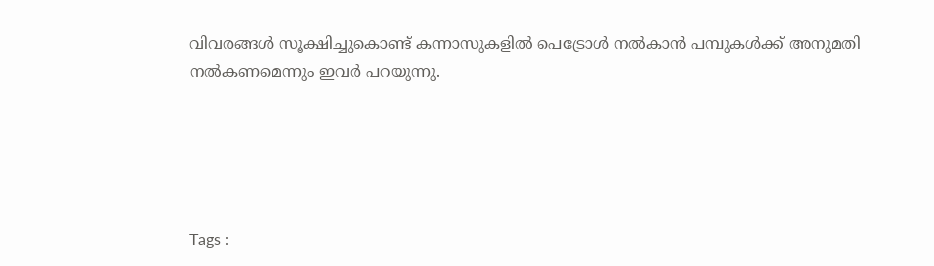വിവരങ്ങൾ സൂക്ഷിച്ചുകൊണ്ട് കന്നാസുകളിൽ പെട്രോൾ നൽകാൻ പമ്പുകൾക്ക് അനുമതി നൽകണമെന്നും ഇവർ പറയുന്നു.





Tags :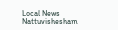Local News Nattuvishesham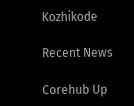Kozhikode

Recent News

Corehub Up